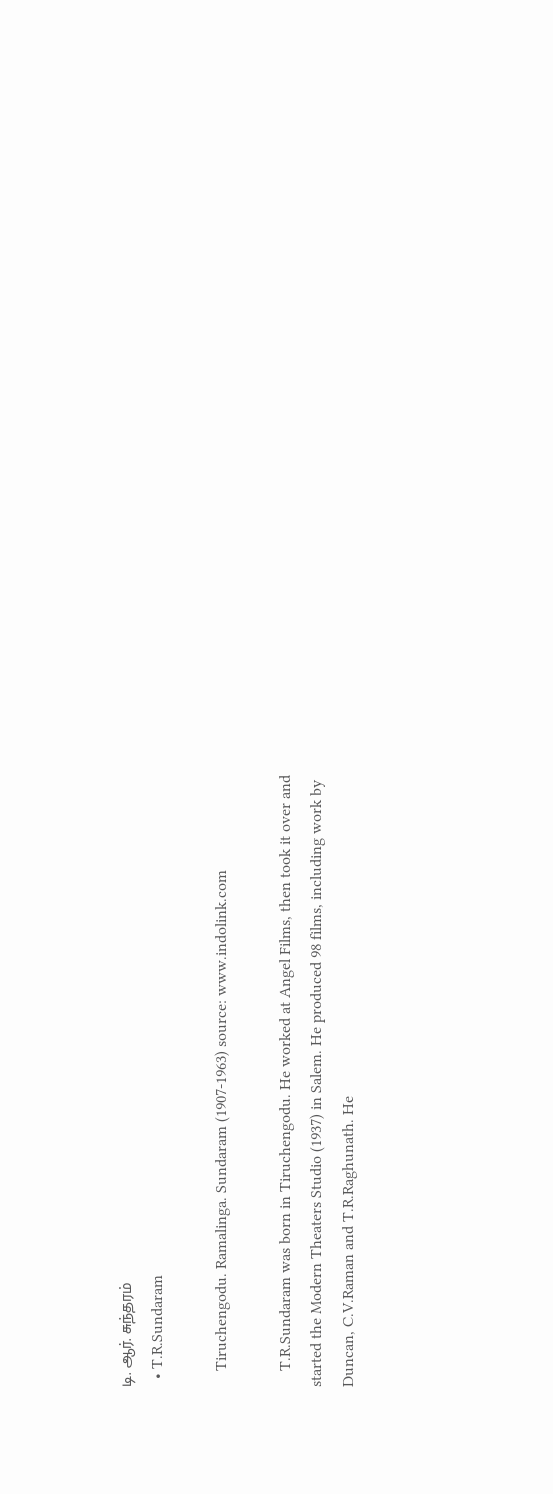டி. ஆர். சுந்தரம்
  • T.R.Sundaram

    Tiruchengodu. Ramalinga. Sundaram (1907-1963) source: www.indolink.com

    T.R.Sundaram was born in Tiruchengodu. He worked at Angel Films, then took it over and started the Modern Theaters Studio (1937) in Salem. He produced 98 films, including work by Duncan, C.V.Raman and T.R.Raghunath. He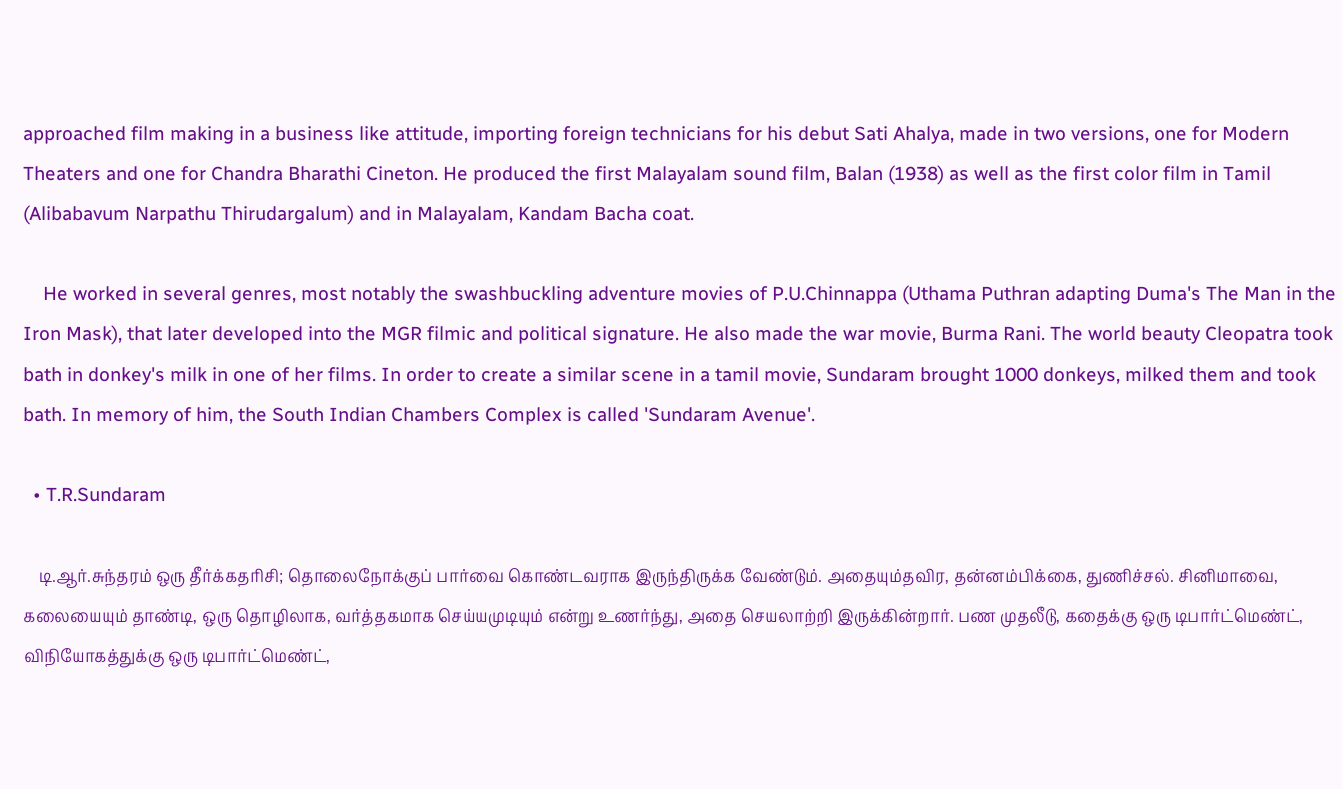approached film making in a business like attitude, importing foreign technicians for his debut Sati Ahalya, made in two versions, one for Modern Theaters and one for Chandra Bharathi Cineton. He produced the first Malayalam sound film, Balan (1938) as well as the first color film in Tamil (Alibabavum Narpathu Thirudargalum) and in Malayalam, Kandam Bacha coat.

    He worked in several genres, most notably the swashbuckling adventure movies of P.U.Chinnappa (Uthama Puthran adapting Duma's The Man in the Iron Mask), that later developed into the MGR filmic and political signature. He also made the war movie, Burma Rani. The world beauty Cleopatra took bath in donkey's milk in one of her films. In order to create a similar scene in a tamil movie, Sundaram brought 1000 donkeys, milked them and took bath. In memory of him, the South Indian Chambers Complex is called 'Sundaram Avenue'.

  • T.R.Sundaram

    டி.ஆர்.சுந்தரம் ஒரு தீர்க்கதரிசி; தொலைநோக்குப் பார்வை கொண்டவராக இருந்திருக்க வேண்டும். அதையும்தவிர, தன்னம்பிக்கை, துணிச்சல். சினிமாவை, கலையையும் தாண்டி, ஒரு தொழிலாக, வர்த்தகமாக செய்யமுடியும் என்று உணர்ந்து, அதை செயலாற்றி இருக்கின்றார். பண முதலீடு, கதைக்கு ஒரு டிபார்ட்மெண்ட், விநியோகத்துக்கு ஒரு டிபார்ட்மெண்ட்,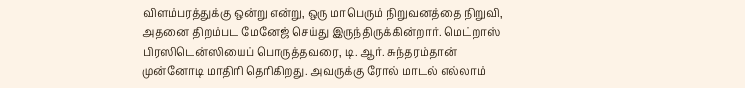விளம்பரத்துக்கு ஒன்று என்று, ஒரு மாபெரும் நிறுவனத்தை நிறுவி, அதனை திறம்பட மேனேஜ் செய்து இருந்திருக்கின்றார். மெட்றாஸ் பிரஸிடென்ஸியைப் பொருத்தவரை, டி. ஆர். சுந்தரம்தான் முன்னோடி மாதிரி தெரிகிறது. அவருக்கு ரோல் மாடல் எல்லாம்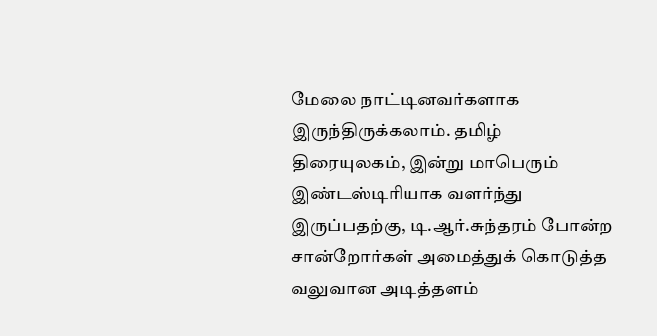மேலை நாட்டினவர்களாக இருந்திருக்கலாம். தமிழ் திரையுலகம், இன்று மாபெரும் இண்டஸ்டிரியாக வளர்ந்து இருப்பதற்கு, டி.ஆர்.சுந்தரம் போன்ற சான்றோர்கள் அமைத்துக் கொடுத்த வலுவான அடித்தளம்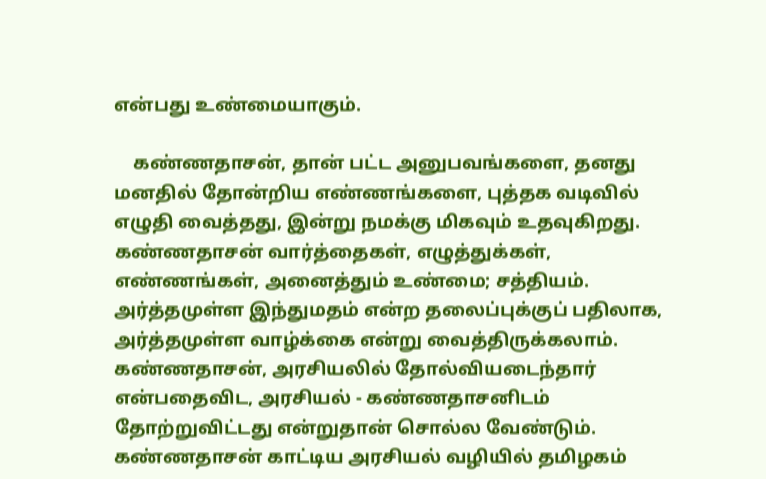என்பது உண்மையாகும்.

    கண்ணதாசன், தான் பட்ட அனுபவங்களை, தனது மனதில் தோன்றிய எண்ணங்களை, புத்தக வடிவில் எழுதி வைத்தது, இன்று நமக்கு மிகவும் உதவுகிறது. கண்ணதாசன் வார்த்தைகள், எழுத்துக்கள், எண்ணங்கள், அனைத்தும் உண்மை; சத்தியம். அர்த்தமுள்ள இந்துமதம் என்ற தலைப்புக்குப் பதிலாக, அர்த்தமுள்ள வாழ்க்கை என்று வைத்திருக்கலாம். கண்ணதாசன், அரசியலில் தோல்வியடைந்தார் என்பதைவிட, அரசியல் - கண்ணதாசனிடம் தோற்றுவிட்டது என்றுதான் சொல்ல வேண்டும். கண்ணதாசன் காட்டிய அரசியல் வழியில் தமிழகம்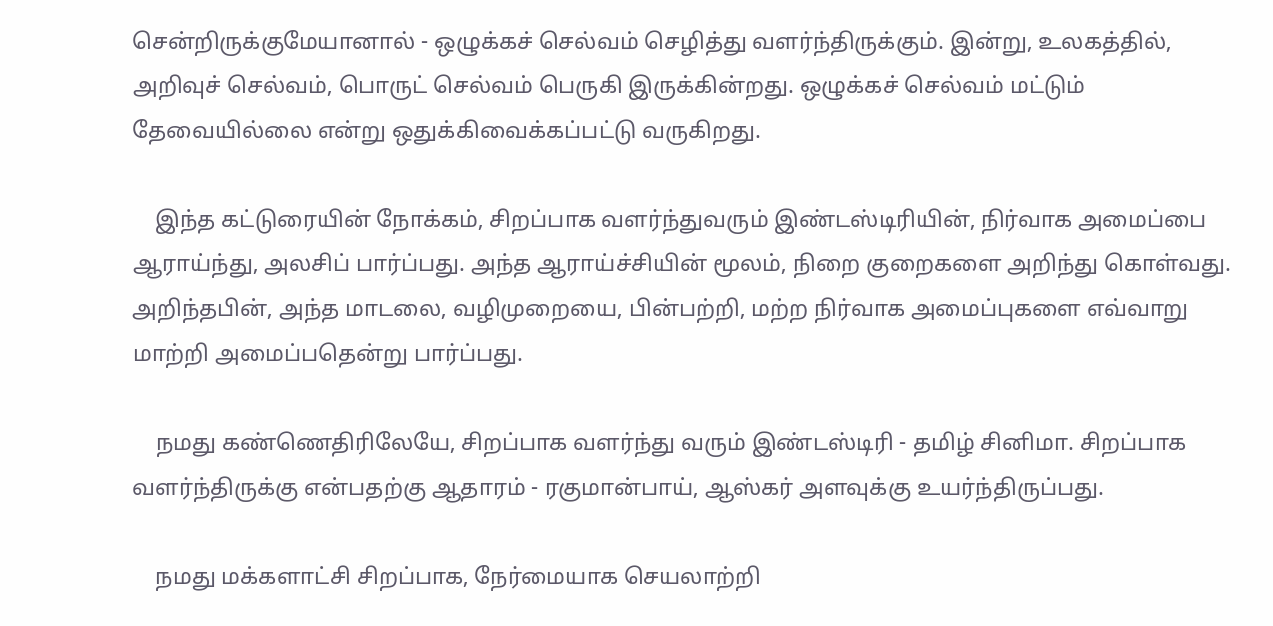சென்றிருக்குமேயானால் - ஒழுக்கச் செல்வம் செழித்து வளர்ந்திருக்கும். இன்று, உலகத்தில், அறிவுச் செல்வம், பொருட் செல்வம் பெருகி இருக்கின்றது. ஒழுக்கச் செல்வம் மட்டும் தேவையில்லை என்று ஒதுக்கிவைக்கப்பட்டு வருகிறது.

    இந்த கட்டுரையின் நோக்கம், சிறப்பாக வளர்ந்துவரும் இண்டஸ்டிரியின், நிர்வாக அமைப்பை ஆராய்ந்து, அலசிப் பார்ப்பது. அந்த ஆராய்ச்சியின் மூலம், நிறை குறைகளை அறிந்து கொள்வது. அறிந்தபின், அந்த மாடலை, வழிமுறையை, பின்பற்றி, மற்ற நிர்வாக அமைப்புகளை எவ்வாறு மாற்றி அமைப்பதென்று பார்ப்பது.

    நமது கண்ணெதிரிலேயே, சிறப்பாக வளர்ந்து வரும் இண்டஸ்டிரி - தமிழ் சினிமா. சிறப்பாக வளர்ந்திருக்கு என்பதற்கு ஆதாரம் - ரகுமான்பாய், ஆஸ்கர் அளவுக்கு உயர்ந்திருப்பது.

    நமது மக்களாட்சி சிறப்பாக, நேர்மையாக செயலாற்றி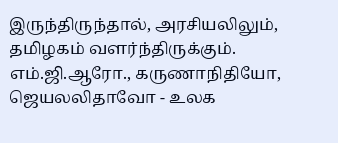இருந்திருந்தால், அரசியலிலும், தமிழகம் வளர்ந்திருக்கும். எம்.ஜி.ஆரோ., கருணாநிதியோ, ஜெயலலிதாவோ - உலக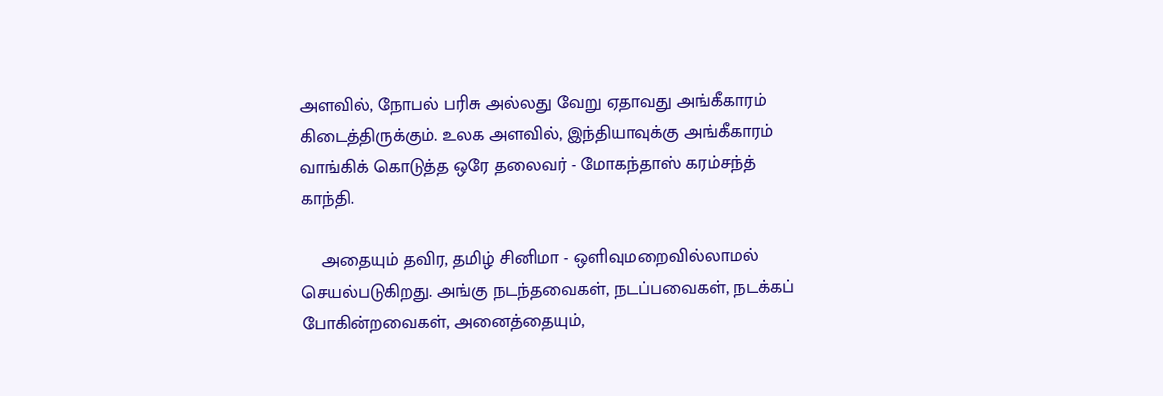அளவில், நோபல் பரிசு அல்லது வேறு ஏதாவது அங்கீகாரம் கிடைத்திருக்கும். உலக அளவில், இந்தியாவுக்கு அங்கீகாரம் வாங்கிக் கொடுத்த ஒரே தலைவர் - மோகந்தாஸ் கரம்சந்த் காந்தி.

    அதையும் தவிர, தமிழ் சினிமா - ஒளிவுமறைவில்லாமல் செயல்படுகிறது. அங்கு நடந்தவைகள், நடப்பவைகள், நடக்கப் போகின்றவைகள், அனைத்தையும்,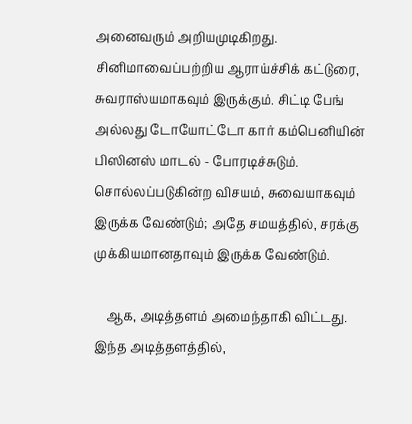அனைவரும் அறியமுடிகிறது. சினிமாவைப்பற்றிய ஆராய்ச்சிக் கட்டுரை, சுவராஸ்யமாகவும் இருக்கும். சிட்டி பேங் அல்லது டோயோட்டோ கார் கம்பெனியின் பிஸினஸ் மாடல் - போரடிச்சுடும். சொல்லப்படுகின்ற விசயம், சுவையாகவும் இருக்க வேண்டும்; அதே சமயத்தில், சரக்கு முக்கியமானதாவும் இருக்க வேண்டும்.

    ஆக, அடித்தளம் அமைந்தாகி விட்டது. இந்த அடித்தளத்தில்,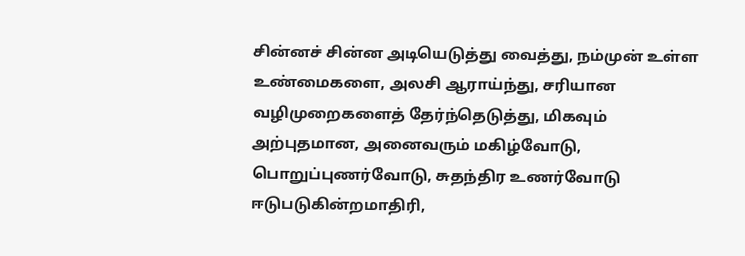சின்னச் சின்ன அடியெடுத்து வைத்து, நம்முன் உள்ள உண்மைகளை, அலசி ஆராய்ந்து, சரியான வழிமுறைகளைத் தேர்ந்தெடுத்து, மிகவும் அற்புதமான, அனைவரும் மகிழ்வோடு, பொறுப்புணர்வோடு, சுதந்திர உணர்வோடு ஈடுபடுகின்றமாதிரி,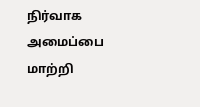நிர்வாக அமைப்பை மாற்றி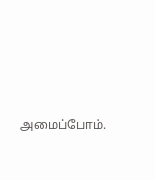அமைப்போம்.